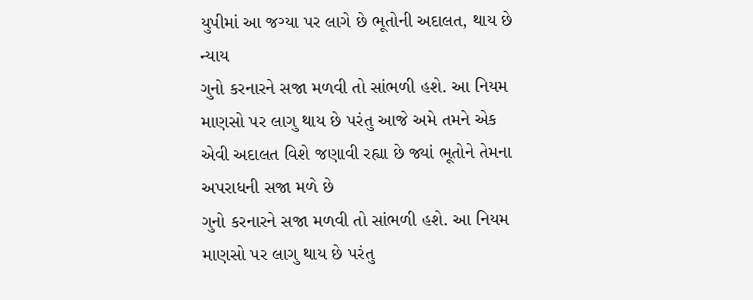યુપીમાં આ જગ્યા પર લાગે છે ભૂતોની અદાલત, થાય છે ન્યાય
ગુનો કરનારને સજા મળવી તો સાંભળી હશે. આ નિયમ માણસો પર લાગુ થાય છે પરંતુ આજે અમે તમને એક એવી અદાલત વિશે જણાવી રહ્યા છે જ્યાં ભૂતોને તેમના અપરાધની સજા મળે છે
ગુનો કરનારને સજા મળવી તો સાંભળી હશે. આ નિયમ માણસો પર લાગુ થાય છે પરંતુ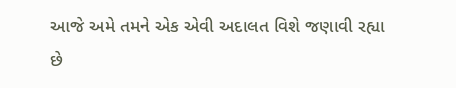આજે અમે તમને એક એવી અદાલત વિશે જણાવી રહ્યા છે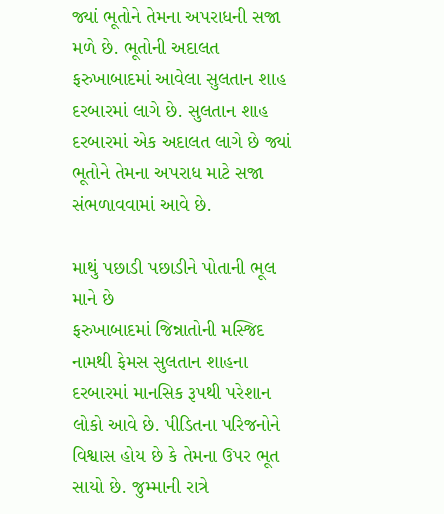જ્યાં ભૂતોને તેમના અપરાધની સજા મળે છે. ભૂતોની અદાલત ફરુખાબાદમાં આવેલા સુલતાન શાહ દરબારમાં લાગે છે. સુલતાન શાહ દરબારમાં એક અદાલત લાગે છે જ્યાં ભૂતોને તેમના અપરાધ માટે સજા સંભળાવવામાં આવે છે.

માથું પછાડી પછાડીને પોતાની ભૂલ માને છે
ફરુખાબાદમાં જિન્નાતોની મસ્જિદ નામથી ફેમસ સુલતાન શાહના દરબારમાં માનસિક રૂપથી પરેશાન લોકો આવે છે. પીડિતના પરિજનોને વિશ્વાસ હોય છે કે તેમના ઉપર ભૂત સાયો છે. જુમ્માની રાત્રે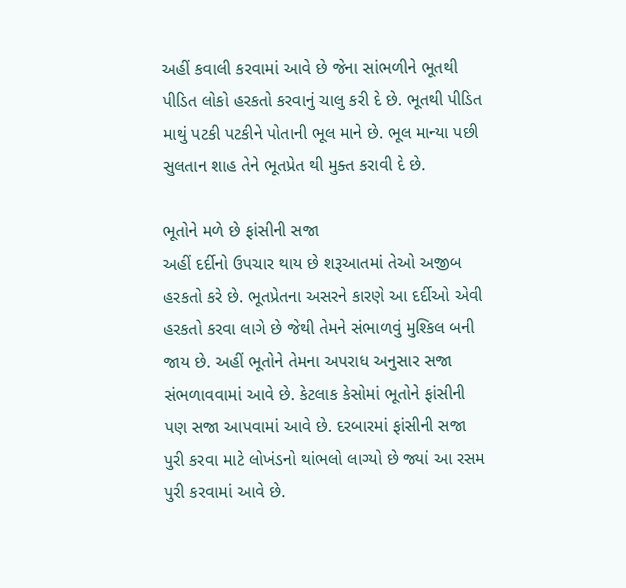અહીં કવાલી કરવામાં આવે છે જેના સાંભળીને ભૂતથી પીડિત લોકો હરકતો કરવાનું ચાલુ કરી દે છે. ભૂતથી પીડિત માથું પટકી પટકીને પોતાની ભૂલ માને છે. ભૂલ માન્યા પછી સુલતાન શાહ તેને ભૂતપ્રેત થી મુક્ત કરાવી દે છે.

ભૂતોને મળે છે ફાંસીની સજા
અહીં દર્દીનો ઉપચાર થાય છે શરૂઆતમાં તેઓ અજીબ હરકતો કરે છે. ભૂતપ્રેતના અસરને કારણે આ દર્દીઓ એવી હરકતો કરવા લાગે છે જેથી તેમને સંભાળવું મુશ્કિલ બની જાય છે. અહીં ભૂતોને તેમના અપરાધ અનુસાર સજા સંભળાવવામાં આવે છે. કેટલાક કેસોમાં ભૂતોને ફાંસીની પણ સજા આપવામાં આવે છે. દરબારમાં ફાંસીની સજા પુરી કરવા માટે લોખંડનો થાંભલો લાગ્યો છે જ્યાં આ રસમ પુરી કરવામાં આવે છે.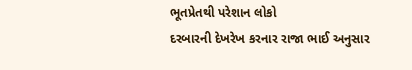ભૂતપ્રેતથી પરેશાન લોકો
દરબારની દેખરેખ કરનાર રાજા ભાઈ અનુસાર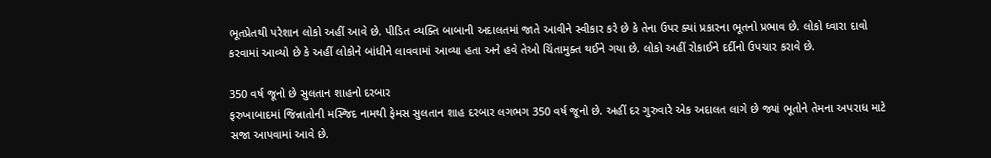ભૂતપ્રેતથી પરેશાન લોકો અહીં આવે છે. પીડિત વ્યક્તિ બાબાની અદાલતમાં જાતે આવીને સ્વીકાર કરે છે કે તેના ઉપર ક્યાં પ્રકારના ભૂતનો પ્રભાવ છે. લોકો ઘ્વારા દાવો કરવામાં આવ્યો છે કે અહીં લોકોને બાંધીને લાવવામાં આવ્યા હતા અને હવે તેઓ ચિંતામુક્ત થઈને ગયા છે. લોકો અહીં રોકાઈને દર્દીનો ઉપચાર કરાવે છે.

350 વર્ષ જૂનો છે સુલતાન શાહનો દરબાર
ફરુખાબાદમાં જિન્નાતોની મસ્જિદ નામથી ફેમસ સુલતાન શાહ દરબાર લગભગ 350 વર્ષ જૂનો છે. અહીં દર ગુરુવારે એક અદાલત લાગે છે જ્યાં ભૂતોને તેમના અપરાધ માટે સજા આપવામાં આવે છે.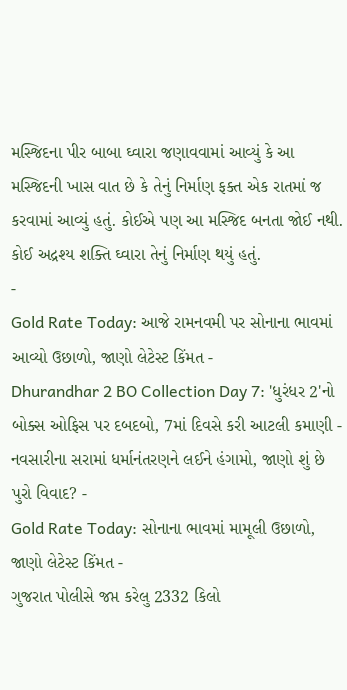મસ્જિદના પીર બાબા ઘ્વારા જણાવવામાં આવ્યું કે આ મસ્જિદની ખાસ વાત છે કે તેનું નિર્માણ ફક્ત એક રાતમાં જ કરવામાં આવ્યું હતું. કોઈએ પણ આ મસ્જિદ બનતા જોઈ નથી. કોઈ અદ્રશ્ય શક્તિ ઘ્વારા તેનું નિર્માણ થયું હતું.
-
Gold Rate Today: આજે રામનવમી પર સોનાના ભાવમાં આવ્યો ઉછાળો, જાણો લેટેસ્ટ કિંમત -
Dhurandhar 2 BO Collection Day 7: 'ધુરંધર 2'નો બોક્સ ઓફિસ પર દબદબો, 7માં દિવસે કરી આટલી કમાણી -
નવસારીના સરામાં ધર્માનંતરણને લઈને હંગામો, જાણો શું છે પુરો વિવાદ? -
Gold Rate Today: સોનાના ભાવમાં મામૂલી ઉછાળો, જાણો લેટેસ્ટ કિંમત -
ગુજરાત પોલીસે જપ્ત કરેલુ 2332 કિલો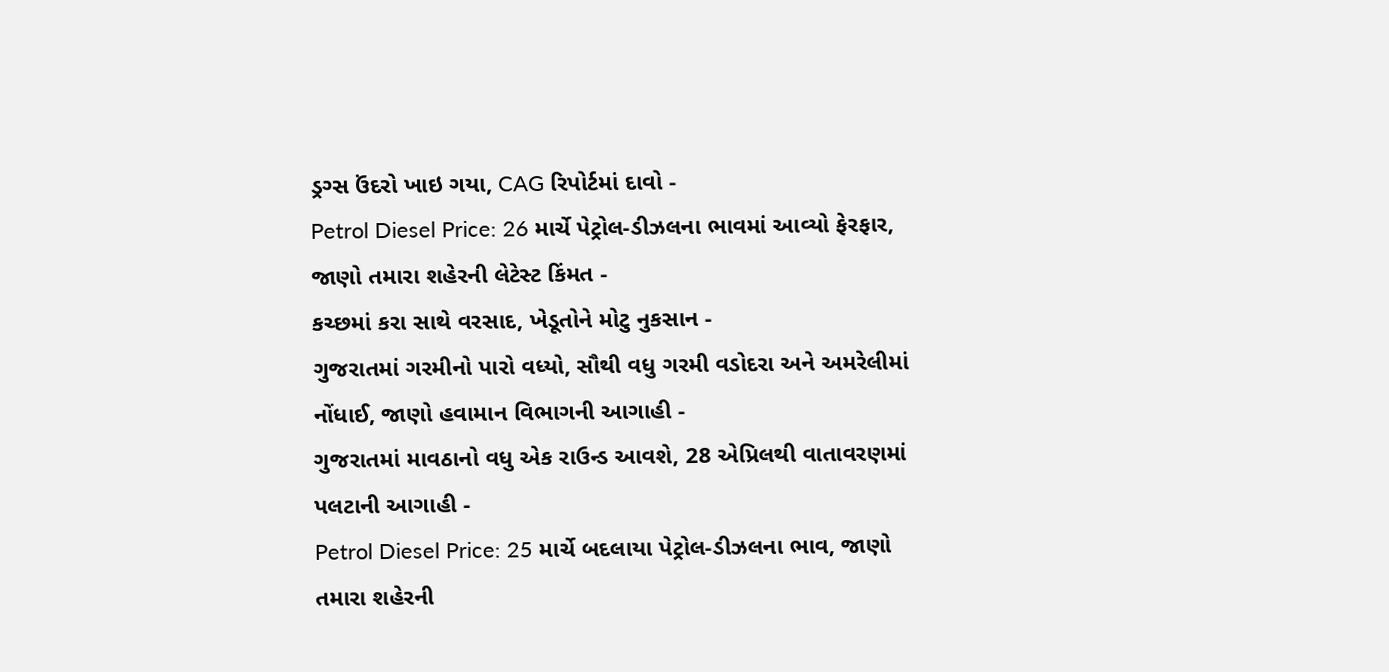ડ્રગ્સ ઉંદરો ખાઇ ગયા, CAG રિપોર્ટમાં દાવો -
Petrol Diesel Price: 26 માર્ચે પેટ્રોલ-ડીઝલના ભાવમાં આવ્યો ફેરફાર, જાણો તમારા શહેરની લેટેસ્ટ કિંમત -
કચ્છમાં કરા સાથે વરસાદ, ખેડૂતોને મોટુ નુકસાન -
ગુજરાતમાં ગરમીનો પારો વધ્યો, સૌથી વધુ ગરમી વડોદરા અને અમરેલીમાં નોંધાઈ, જાણો હવામાન વિભાગની આગાહી -
ગુજરાતમાં માવઠાનો વધુ એક રાઉન્ડ આવશે, 28 એપ્રિલથી વાતાવરણમાં પલટાની આગાહી -
Petrol Diesel Price: 25 માર્ચે બદલાયા પેટ્રોલ-ડીઝલના ભાવ, જાણો તમારા શહેરની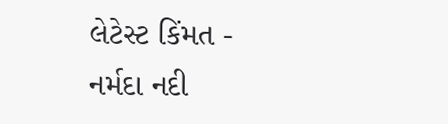લેટેસ્ટ કિંમત -
નર્મદા નદી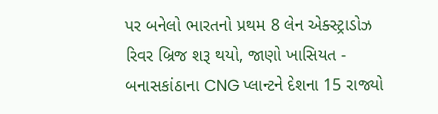પર બનેલો ભારતનો પ્રથમ 8 લેન એક્સ્ટ્રાડોઝ રિવર બ્રિજ શરૂ થયો, જાણો ખાસિયત -
બનાસકાંઠાના CNG પ્લાન્ટને દેશના 15 રાજ્યો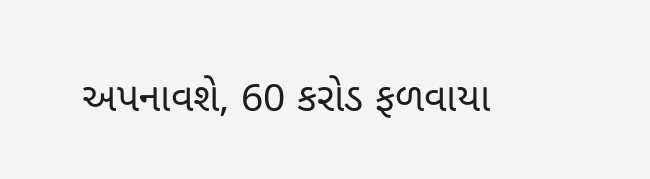અપનાવશે, 60 કરોડ ફળવાયા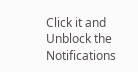Click it and Unblock the Notifications